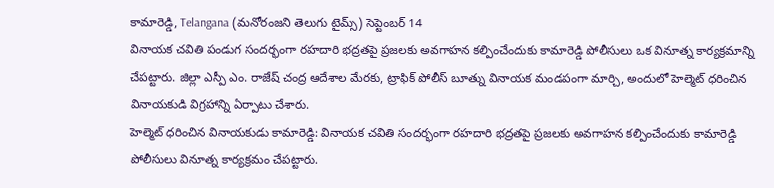కామారెడ్డి, Telangana (మనోరంజని తెలుగు టైమ్స్) సెప్టెంబర్ 14
వినాయక చవితి పండుగ సందర్భంగా రహదారి భద్రతపై ప్రజలకు అవగాహన కల్పించేందుకు కామారెడ్డి పోలీసులు ఒక వినూత్న కార్యక్రమాన్ని చేపట్టారు. జిల్లా ఎస్పీ ఎం. రాజేష్ చంద్ర ఆదేశాల మేరకు, ట్రాఫిక్ పోలీస్ బూత్ను వినాయక మండపంగా మార్చి, అందులో హెల్మెట్ ధరించిన వినాయకుడి విగ్రహాన్ని ఏర్పాటు చేశారు.
హెల్మెట్ ధరించిన వినాయకుడు కామారెడ్డి: వినాయక చవితి సందర్భంగా రహదారి భద్రతపై ప్రజలకు అవగాహన కల్పించేందుకు కామారెడ్డి పోలీసులు వినూత్న కార్యక్రమం చేపట్టారు.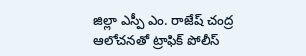జిల్లా ఎస్పీ ఎం. రాజేష్ చంద్ర ఆలోచనతో ట్రాఫిక్ పోలీస్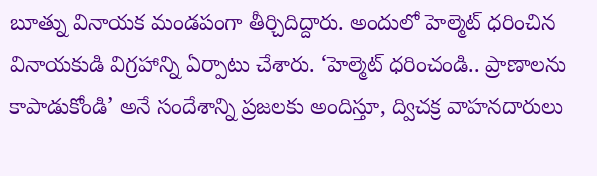బూత్ను వినాయక మండపంగా తీర్చిదిద్దారు. అందులో హెల్మెట్ ధరించిన వినాయకుడి విగ్రహాన్ని ఏర్పాటు చేశారు. ‘హెల్మెట్ ధరించండి.. ప్రాణాలను కాపాడుకోండి’ అనే సందేశాన్ని ప్రజలకు అందిస్తూ, ద్విచక్ర వాహనదారులు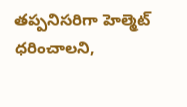తప్పనిసరిగా హెల్మెట్ ధరించాలని,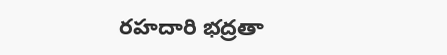రహదారి భద్రతా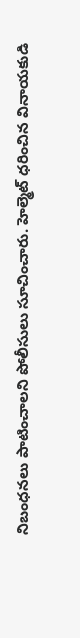నిబంధనలు పాటించాలని పోలీసులు సూచించారు. హెల్మెట్ ధరించిన వినాయకుడి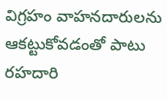విగ్రహం వాహనదారులను ఆకట్టుకోవడంతో పాటు రహదారి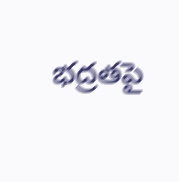భద్రతపై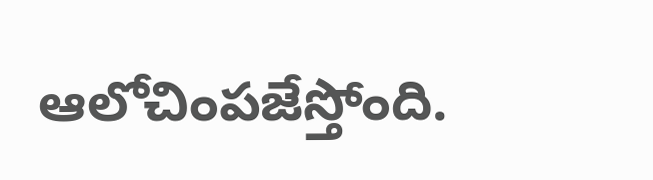ఆలోచింపజేస్తోంది.